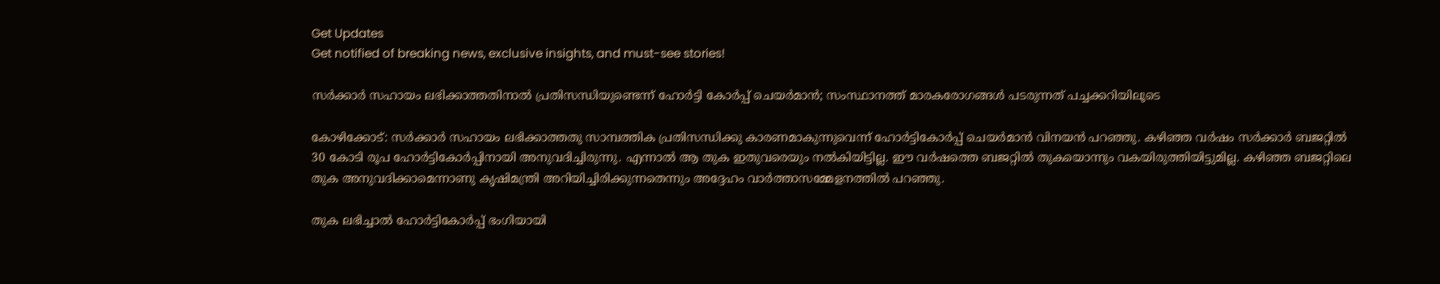Get Updates
Get notified of breaking news, exclusive insights, and must-see stories!

സര്‍ക്കാര്‍ സഹായം ലഭിക്കാത്തതിനാല്‍ പ്രതിസന്ധിയുണ്ടെന്ന് ഹോര്‍ട്ടി കോര്‍പ്പ് ചെയര്‍മാന്‍; സംസ്ഥാനത്ത് മാരകരോഗങ്ങള്‍ പടരുന്നത് പച്ചക്കറിയിലൂടെ

കോഴിക്കോട്: സര്‍ക്കാര്‍ സഹായം ലഭിക്കാത്തതു സാമ്പത്തിക പ്രതിസന്ധിക്കു കാരണമാകുന്നുവെന്ന് ഹോര്‍ട്ടികോര്‍പ്പ് ചെയര്‍മാന്‍ വിനയന്‍ പറഞ്ഞു. കഴിഞ്ഞ വര്‍ഷം സര്‍ക്കാര്‍ ബജറ്റില്‍ 30 കോടി രൂപ ഹോര്‍ട്ടികോര്‍പ്പിനായി അനുവദിച്ചിരുന്നു. എന്നാല്‍ ആ തുക ഇതുവരെയും നല്‍കിയിട്ടില്ല. ഈ വര്‍ഷത്തെ ബജറ്റില്‍ തുകയൊന്നും വകയിരുത്തിയിട്ടുമില്ല. കഴിഞ്ഞ ബജറ്റിലെ തുക അനുവദിക്കാമെന്നാണു കൃഷിമന്ത്രി അറിയിച്ചിരിക്കുന്നതെന്നും അദ്ദേഹം വാര്‍ത്താസമ്മേളനത്തില്‍ പറഞ്ഞു.

തുക ലഭിച്ചാല്‍ ഹോര്‍ട്ടികോര്‍പ്പ് ഭംഗിയായി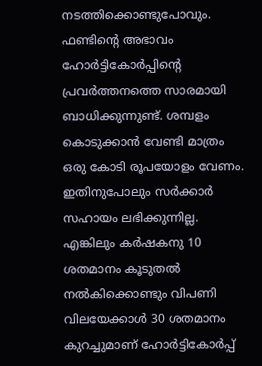നടത്തിക്കൊണ്ടുപോവും. ഫണ്ടിന്റെ അഭാവം ഹോര്‍ട്ടികോര്‍പ്പിന്റെ പ്രവര്‍ത്തനത്തെ സാരമായി ബാധിക്കുന്നുണ്ട്. ശമ്പളം കൊടുക്കാന്‍ വേണ്ടി മാത്രം ഒരു കോടി രൂപയോളം വേണം. ഇതിനുപോലും സര്‍ക്കാര്‍ സഹായം ലഭിക്കുന്നില്ല. എങ്കിലും കര്‍ഷകനു 10 ശതമാനം കൂടുതല്‍ നല്‍കിക്കൊണ്ടും വിപണി വിലയേക്കാള്‍ 30 ശതമാനം കുറച്ചുമാണ് ഹോര്‍ട്ടികോര്‍പ്പ്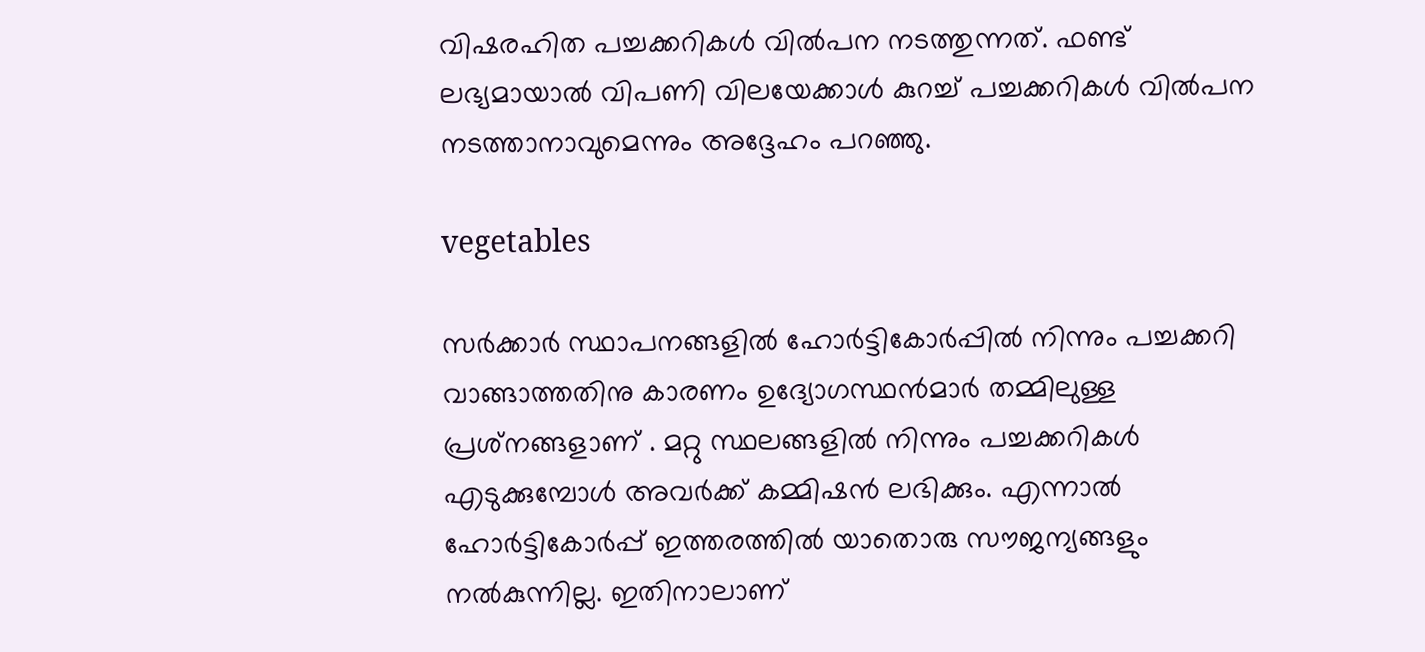വിഷരഹിത പച്ചക്കറികള്‍ വില്‍പന നടത്തുന്നത്. ഫണ്ട് ലഭ്യമായാല്‍ വിപണി വിലയേക്കാള്‍ കുറച്ച് പച്ചക്കറികള്‍ വില്‍പന നടത്താനാവുമെന്നും അദ്ദേഹം പറഞ്ഞു.

vegetables

സര്‍ക്കാര്‍ സ്ഥാപനങ്ങളില്‍ ഹോര്‍ട്ടികോര്‍പ്പില്‍ നിന്നും പച്ചക്കറി വാങ്ങാത്തതിനു കാരണം ഉദ്യോഗസ്ഥന്‍മാര്‍ തമ്മിലുള്ള പ്രശ്‌നങ്ങളാണ് . മറ്റു സ്ഥലങ്ങളില്‍ നിന്നും പച്ചക്കറികള്‍ എടുക്കുമ്പോള്‍ അവര്‍ക്ക് കമ്മിഷന്‍ ലഭിക്കും. എന്നാല്‍ ഹോര്‍ട്ടികോര്‍പ്പ് ഇത്തരത്തില്‍ യാതൊരു സൗജന്യങ്ങളും നല്‍കുന്നില്ല. ഇതിനാലാണ്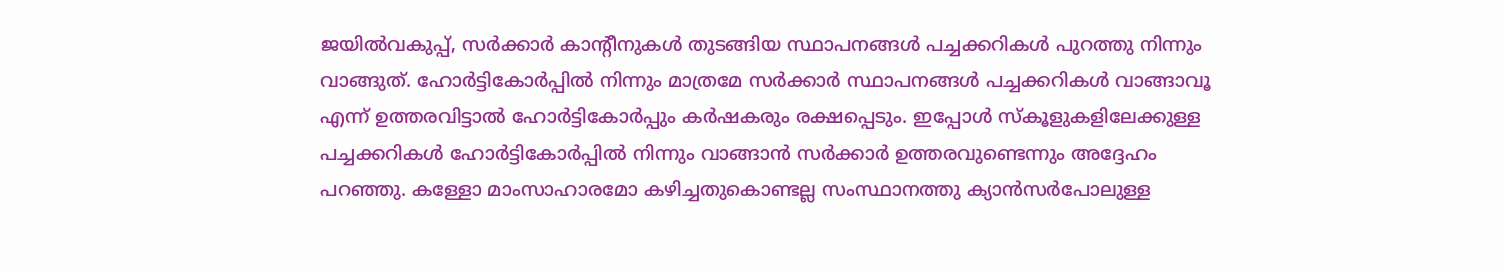ജയില്‍വകുപ്പ്, സര്‍ക്കാര്‍ കാന്റീനുകള്‍ തുടങ്ങിയ സ്ഥാപനങ്ങള്‍ പച്ചക്കറികള്‍ പുറത്തു നിന്നും വാങ്ങുത്. ഹോര്‍ട്ടികോര്‍പ്പില്‍ നിന്നും മാത്രമേ സര്‍ക്കാര്‍ സ്ഥാപനങ്ങള്‍ പച്ചക്കറികള്‍ വാങ്ങാവൂ എന്ന് ഉത്തരവിട്ടാല്‍ ഹോര്‍ട്ടികോര്‍പ്പും കര്‍ഷകരും രക്ഷപ്പെടും. ഇപ്പോള്‍ സ്‌കൂളുകളിലേക്കുള്ള പച്ചക്കറികള്‍ ഹോര്‍ട്ടികോര്‍പ്പില്‍ നിന്നും വാങ്ങാന്‍ സര്‍ക്കാര്‍ ഉത്തരവുണ്ടെന്നും അദ്ദേഹം പറഞ്ഞു. കള്ളോ മാംസാഹാരമോ കഴിച്ചതുകൊണ്ടല്ല സംസ്ഥാനത്തു ക്യാന്‍സര്‍പോലുള്ള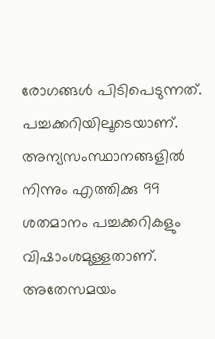രോഗങ്ങള്‍ പിടിപെടുന്നത്. പച്ചക്കറിയിലൂടെയാണ്. അന്യസംസ്ഥാനങ്ങളില്‍ നിന്നും എത്തിക്കു 99 ശതമാനം പച്ചക്കറികളും വിഷാംശമുള്ളതാണ്. അതേസമയം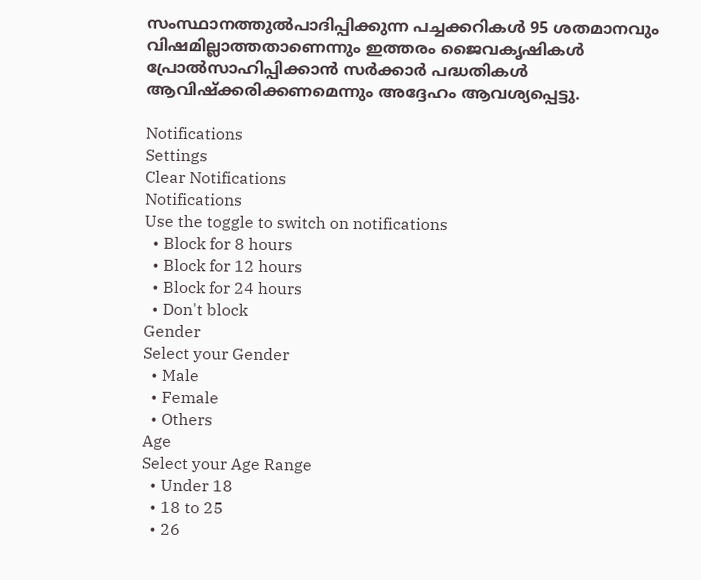സംസ്ഥാനത്തുല്‍പാദിപ്പിക്കുന്ന പച്ചക്കറികള്‍ 95 ശതമാനവും വിഷമില്ലാത്തതാണെന്നും ഇത്തരം ജൈവകൃഷികള്‍ പ്രോല്‍സാഹിപ്പിക്കാന്‍ സര്‍ക്കാര്‍ പദ്ധതികള്‍ ആവിഷ്‌ക്കരിക്കണമെന്നും അദ്ദേഹം ആവശ്യപ്പെട്ടു.

Notifications
Settings
Clear Notifications
Notifications
Use the toggle to switch on notifications
  • Block for 8 hours
  • Block for 12 hours
  • Block for 24 hours
  • Don't block
Gender
Select your Gender
  • Male
  • Female
  • Others
Age
Select your Age Range
  • Under 18
  • 18 to 25
  • 26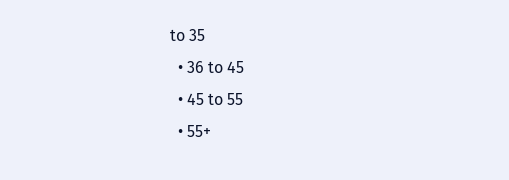to 35
  • 36 to 45
  • 45 to 55
  • 55+